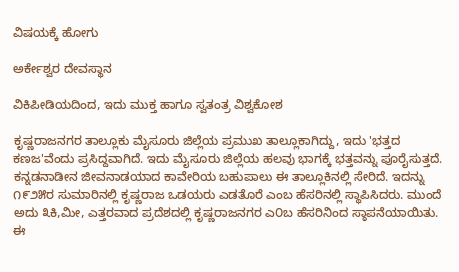ವಿಷಯಕ್ಕೆ ಹೋಗು

ಅರ್ಕೇಶ್ವರ ದೇವಸ್ಥಾನ

ವಿಕಿಪೀಡಿಯದಿಂದ, ಇದು ಮುಕ್ತ ಹಾಗೂ ಸ್ವತಂತ್ರ ವಿಶ್ವಕೋಶ

ಕೃಷ್ಣರಾಜನಗರ ತಾಲ್ಲೂಕು ಮೈಸೂರು ಜಿಲ್ಲೆಯ ಪ್ರಮುಖ ತಾಲ್ಲೂಕಾಗಿದ್ದು, ಇದು 'ಭತ್ತದ ಕಣಜ'ವೆಂದು ಪ್ರಸಿದ್ದವಾಗಿದೆ. ಇದು ಮೈಸೂರು ಜಿಲ್ಲೆಯ ಹಲವು ಭಾಗಕ್ಕೆ ಭತ್ತವನ್ನು ಪೂರೈಸುತ್ತದೆ. ಕನ್ನಡನಾಡೀನ ಜೀವನಾಡಯಾದ ಕಾವೇರಿಯ ಬಹುಪಾಲು ಈ ತಾಲ್ಲೂಕಿನಲ್ಲಿ ಸೇರಿದೆ. ಇದನ್ನು ೧೯೨೫ರ ಸುಮಾರಿನಲ್ಲಿ ಕೃಷ್ಣರಾಜ ಒಡಯರು ಎಡತೊರೆ ಎಂಬ ಹೆಸರಿನಲ್ಲಿ ಸ್ಥಾಪಿಸಿದರು. ಮುಂದೆ ಅದು ೩ಕಿ,ಮೀ, ಎತ್ತರವಾದ ಪ್ರದೆಶದಲ್ಲಿ ಕೃಷ್ಣರಾಜನಗರ ಎ೦ಬ ಹೆಸರಿನಿಂದ ಸ್ಠಾಪನೆಯಾಯಿತು. ಈ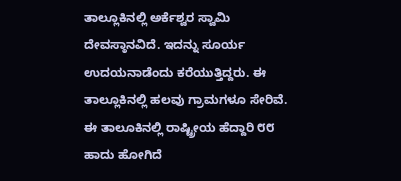ತಾಲ್ಲೂಕಿನಲ್ಲಿ ಅರ್ಕೆಶ್ವರ ಸ್ವಾಮಿ ದೇವಸ್ಠಾನವಿದೆ. ಇದನ್ನು ಸೂರ್ಯ ಉದಯನಾಡೆಂದು ಕರೆಯುತ್ತಿದ್ದರು. ಈ ತಾಲ್ಲೂಕಿನಲ್ಲಿ ಹಲವು ಗ್ರಾಮಗಳೂ ಸೇರಿವೆ. ಈ ತಾಲೂಕಿನಲ್ಲಿ ರಾಷ್ಟ್ರೀಯ ಹೆದ್ದಾರಿ ೮೮ ಹಾದು ಹೋಗಿದೆ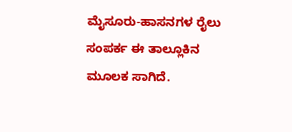ಮೈಸೂರು-ಹಾಸನಗಳ ರೈಲು ಸಂಪರ್ಕ ಈ ತಾಲ್ಲೂಕಿನ ಮೂಲಕ ಸಾಗಿದೆ.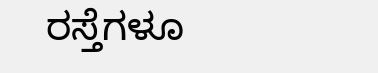ರಸ್ತೆಗಳೂ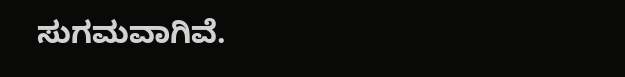ಸುಗಮವಾಗಿವೆ.